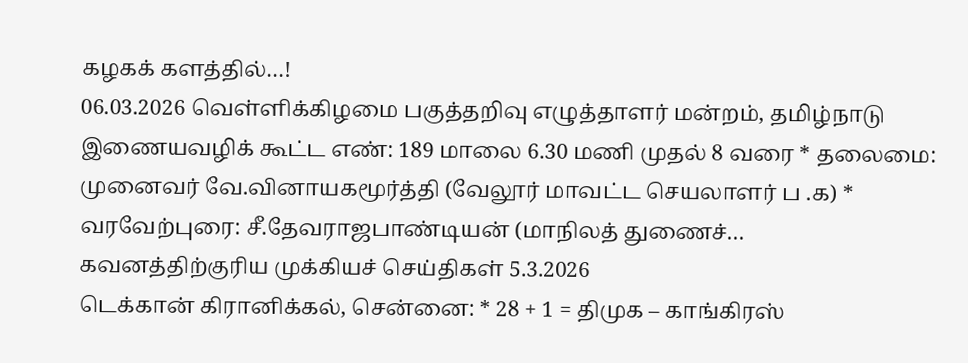கழகக் களத்தில்…!
06.03.2026 வெள்ளிக்கிழமை பகுத்தறிவு எழுத்தாளர் மன்றம், தமிழ்நாடு இணையவழிக் கூட்ட எண்: 189 மாலை 6.30 மணி முதல் 8 வரை * தலைமை: முனைவர் வே.வினாயகமூர்த்தி (வேலூர் மாவட்ட செயலாளர் ப .க) * வரவேற்புரை: சீ.தேவராஜபாண்டியன் (மாநிலத் துணைச்…
கவனத்திற்குரிய முக்கியச் செய்திகள் 5.3.2026
டெக்கான் கிரானிக்கல், சென்னை: * 28 + 1 = திமுக – காங்கிரஸ்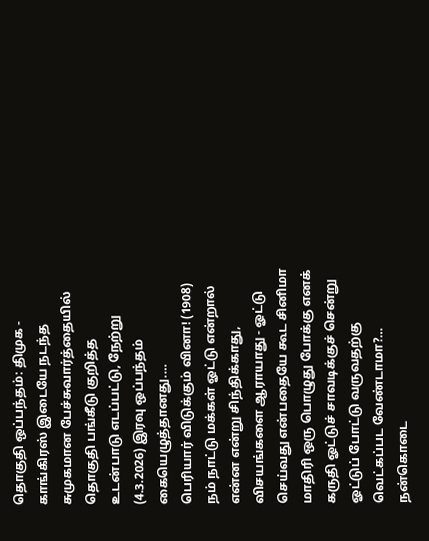தொகுதி ஒப்பந்தம்: திமுக - காங்கிரஸ் இடையே நடந்த சுமுகமான பேச்சுவார்த்தையில் தொகுதி பங்கீடு குறித்த உடன்பாடு எடப்பட்டு, நேற்று (4.3.2026) இரவு ஒப்பந்தம் கையெழுத்தானது.…
பெரியார் விடுக்கும் வினா! (1908)
நம் நாட்டு மக்கள் ஓட்டு என்றால் என்ன என்று சிந்திக்காது, விசயங்களை ஆராயாது - ஓட்டு செய்வது என்பதையே கூட சினிமா மாதிரி ஒரு பொழுது போக்கு எனக் கருதி ஓட்டுச் சாவடிக்குச் சென்று ஓட்டுப் போட்டு வருவதற்கு வெட்கப்பட வேண்டாமா?…
நன்கொடை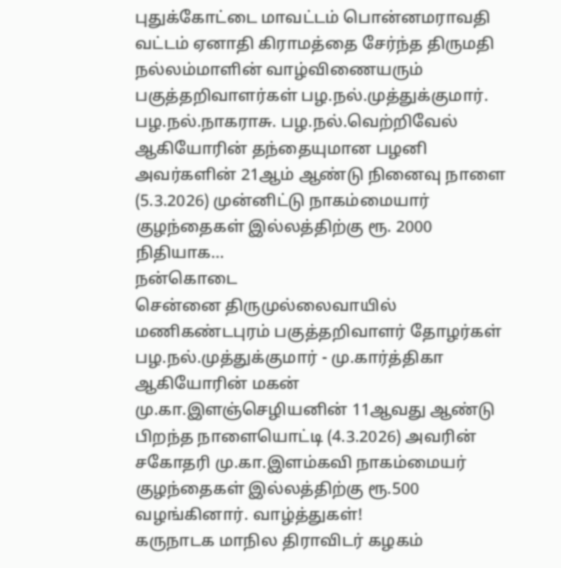புதுக்கோட்டை மாவட்டம் பொன்னமராவதி வட்டம் ஏனாதி கிராமத்தை சேர்ந்த திருமதி நல்லம்மாளின் வாழ்விணையரும் பகுத்தறிவாளர்கள் பழ.நல்.முத்துக்குமார். பழ.நல்.நாகராசு. பழ.நல்.வெற்றிவேல் ஆகியோரின் தந்தையுமான பழனி அவர்களின் 21ஆம் ஆண்டு நினைவு நாளை (5.3.2026) முன்னிட்டு நாகம்மையார் குழந்தைகள் இல்லத்திற்கு ரூ. 2000 நிதியாக…
நன்கொடை
சென்னை திருமுல்லைவாயில் மணிகண்டபுரம் பகுத்தறிவாளர் தோழர்கள் பழ.நல்.முத்துக்குமார் - மு.கார்த்திகா ஆகியோரின் மகன் மு.கா.இளஞ்செழியனின் 11ஆவது ஆண்டு பிறந்த நாளையொட்டி (4.3.2026) அவரின் சகோதரி மு.கா.இளம்கவி நாகம்மையர் குழந்தைகள் இல்லத்திற்கு ரூ.500 வழங்கினார். வாழ்த்துகள்!
கருநாடக மாநில திராவிடர் கழகம்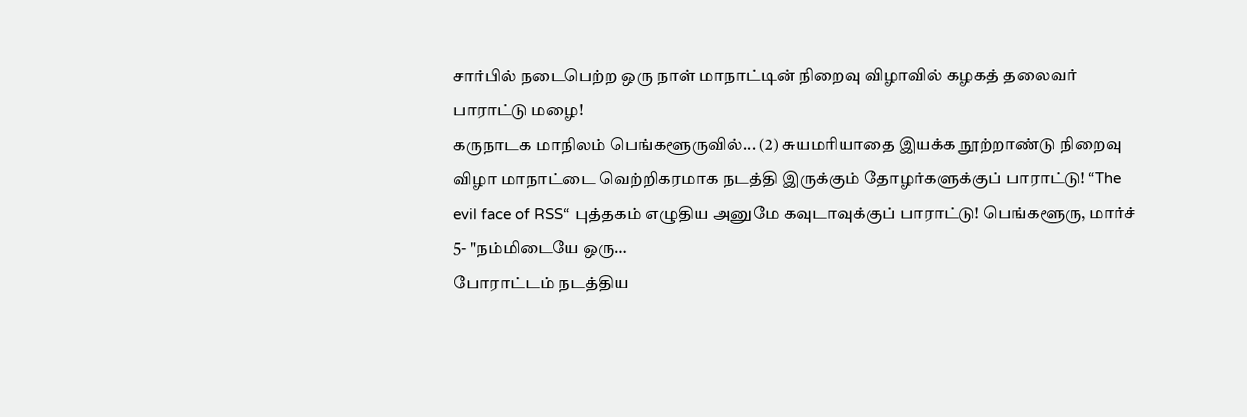சார்பில் நடைபெற்ற ஒரு நாள் மாநாட்டின் நிறைவு விழாவில் கழகத் தலைவர் பாராட்டு மழை!
கருநாடக மாநிலம் பெங்களூருவில்... (2) சுயமரியாதை இயக்க நூற்றாண்டு நிறைவு விழா மாநாட்டை வெற்றிகரமாக நடத்தி இருக்கும் தோழர்களுக்குப் பாராட்டு! “The evil face of RSS“ புத்தகம் எழுதிய அனுமே கவுடாவுக்குப் பாராட்டு! பெங்களூரு, மார்ச் 5- "நம்மிடையே ஒரு…
போராட்டம் நடத்திய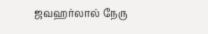ஜவஹர்லால் நேரு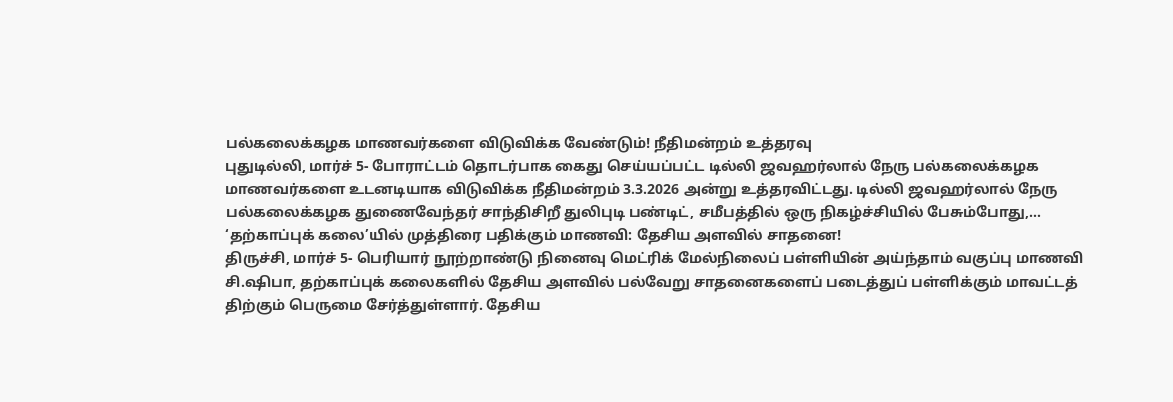பல்கலைக்கழக மாணவர்களை விடுவிக்க வேண்டும்! நீதிமன்றம் உத்தரவு
புதுடில்லி, மார்ச் 5- போராட்டம் தொடர்பாக கைது செய்யப்பட்ட டில்லி ஜவஹர்லால் நேரு பல்கலைக்கழக மாணவர்களை உடனடியாக விடுவிக்க நீதிமன்றம் 3.3.2026 அன்று உத்தரவிட்டது. டில்லி ஜவஹர்லால் நேரு பல்கலைக்கழக துணைவேந்தர் சாந்திசிறீ துலிபுடி பண்டிட், சமீபத்தில் ஒரு நிகழ்ச்சியில் பேசும்போது,…
‘தற்காப்புக் கலை’யில் முத்திரை பதிக்கும் மாணவி: தேசிய அளவில் சாதனை!
திருச்சி, மார்ச் 5- பெரியார் நூற்றாண்டு நினைவு மெட்ரிக் மேல்நிலைப் பள்ளியின் அய்ந்தாம் வகுப்பு மாணவி சி.ஷிபா, தற்காப்புக் கலைகளில் தேசிய அளவில் பல்வேறு சாதனைகளைப் படைத்துப் பள்ளிக்கும் மாவட்டத் திற்கும் பெருமை சேர்த்துள்ளார். தேசிய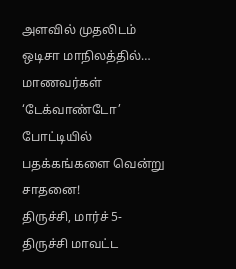அளவில் முதலிடம் ஒடிசா மாநிலத்தில்…
மாணவர்கள் ‘டேக்வாண்டோ’ போட்டியில் பதக்கங்களை வென்று சாதனை!
திருச்சி, மார்ச் 5- திருச்சி மாவட்ட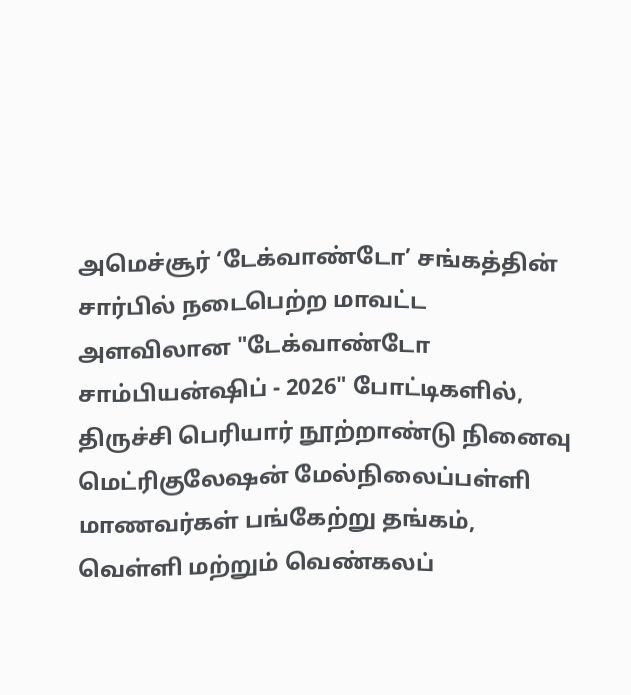அமெச்சூர் ‘டேக்வாண்டோ’ சங்கத்தின் சார்பில் நடைபெற்ற மாவட்ட அளவிலான "டேக்வாண்டோ சாம்பியன்ஷிப் - 2026" போட்டிகளில், திருச்சி பெரியார் நூற்றாண்டு நினைவு மெட்ரிகுலேஷன் மேல்நிலைப்பள்ளி மாணவர்கள் பங்கேற்று தங்கம், வெள்ளி மற்றும் வெண்கலப்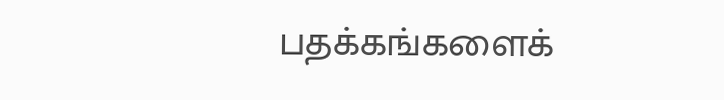பதக்கங்களைக்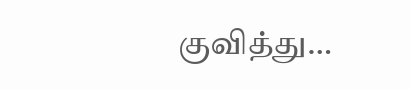குவித்து…